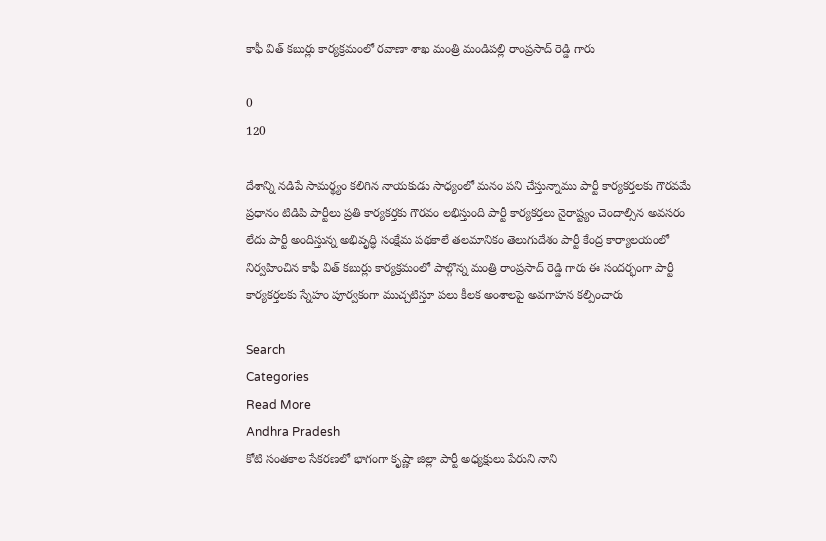కాఫీ విత్ కబుర్లు కార్యక్రమంలో రవాణా శాఖ మంత్రి మండిపల్లి రాంప్రసాద్ రెడ్డి గారు

0
120

దేశాన్ని నడిపే సామర్థ్యం కలిగిన నాయకుడు సాధ్యంలో మనం పని చేస్తున్నాము పార్టీ కార్యకర్తలకు గౌరవమే ప్రధానం టిడిపి పార్టీలు ప్రతి కార్యకర్తకు గౌరవం లభిస్తుంది పార్టీ కార్యకర్తలు నైరాష్ట్యం చెందాల్సిన అవసరం లేదు పార్టీ అందిస్తున్న అభివృద్ధి సంక్షేమ పథకాలే తలమానికం తెలుగుదేశం పార్టీ కేంద్ర కార్యాలయంలో నిర్వహించిన కాఫీ విత్ కబుర్లు కార్యక్రమంలో పాల్గొన్న మంత్రి రాంప్రసాద్ రెడ్డి గారు ఈ సందర్భంగా పార్టీ కార్యకర్తలకు స్నేహం పూర్వకంగా ముచ్చటిస్తూ పలు కీలక అంశాలపై అవగాహన కల్పించారు

Search
Categories
Read More
Andhra Pradesh
కోటి సంతకాల సేకరణలో భాగంగా కృష్ణా జిల్లా పార్టీ అధ్యక్షులు పేరుని నాని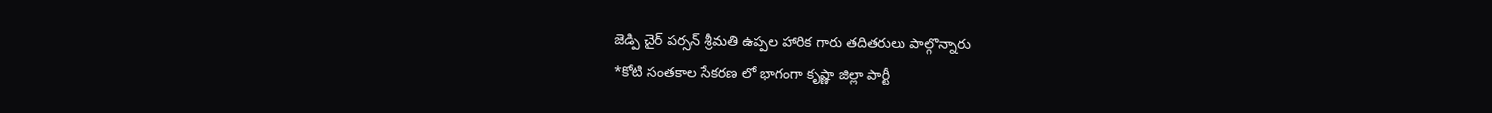జెడ్పి చైర్ పర్సన్ శ్రీమతి ఉప్పల హారిక గారు తదితరులు పాల్గొన్నారు
*కోటి సంతకాల సేకరణ లో భాగంగా కృష్ణా జిల్లా పార్టీ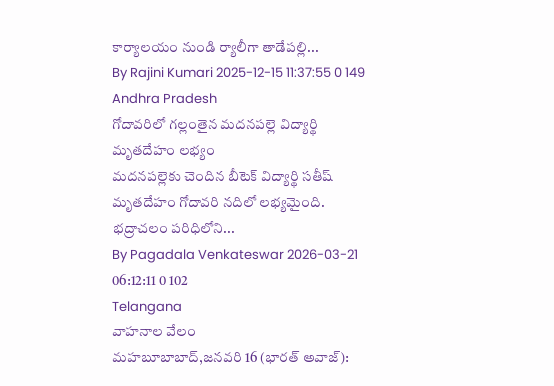కార్యాలయం నుండి ర్యాలీగా తాడేపల్లి...
By Rajini Kumari 2025-12-15 11:37:55 0 149
Andhra Pradesh
గోదావరిలో గల్లంతైన మదనపల్లె విద్యార్థి మృతదేహం లభ్యం
మదనపల్లెకు చెందిన బీటెక్ విద్యార్థి సతీష్ మృతదేహం గోదావరి నదిలో లభ్యమైంది. భద్రాచలం పరిధిలోని...
By Pagadala Venkateswar 2026-03-21 06:12:11 0 102
Telangana
వాహనాల వేలం
మహబూబాబాద్,జనవరి 16 (భారత్ అవాజ్):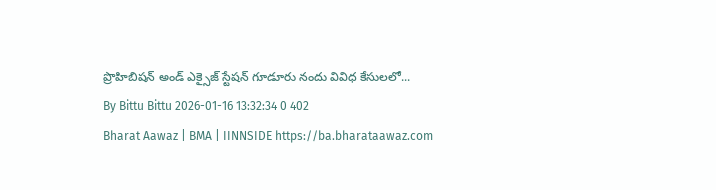ప్రొహిబిషన్ అండ్ ఎక్సైజ్ స్టేషన్ గూడూరు నందు వివిధ కేసులలో...
By Bittu Bittu 2026-01-16 13:32:34 0 402
Bharat Aawaz | BMA | IINNSIDE https://ba.bharataawaz.com